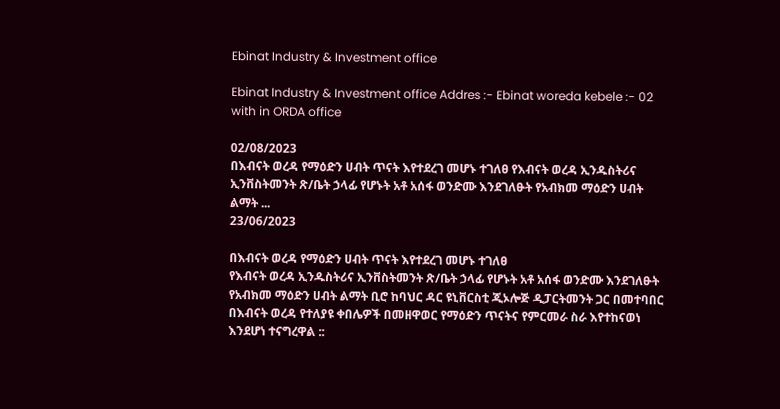Ebinat Industry & Investment office

Ebinat Industry & Investment office Addres :- Ebinat woreda kebele :- 02 with in ORDA office

02/08/2023
በእብናት ወረዳ የማዕድን ሀብት ጥናት እየተደረገ መሆኑ ተገለፀ የእብናት ወረዳ ኢንዱስትሪና ኢንቨስትመንት ጽ/ቤት ኃላፊ የሆኑት አቶ አሰፋ ወንድሙ እንደገለፁት የአብክመ ማዕድን ሀብት ልማት ...
23/06/2023

በእብናት ወረዳ የማዕድን ሀብት ጥናት እየተደረገ መሆኑ ተገለፀ
የእብናት ወረዳ ኢንዱስትሪና ኢንቨስትመንት ጽ/ቤት ኃላፊ የሆኑት አቶ አሰፋ ወንድሙ እንደገለፁት
የአብክመ ማዕድን ሀብት ልማት ቢሮ ከባህር ዳር ዩኒቨርስቲ ጂኦሎጅ ዲፓርትመንት ጋር በመተባበር በእብናት ወረዳ የተለያዩ ቀበሌዎች በመዘዋወር የማዕድን ጥናትና የምርመራ ስራ እየተከናወነ እንደሆነ ተናግረዋል ::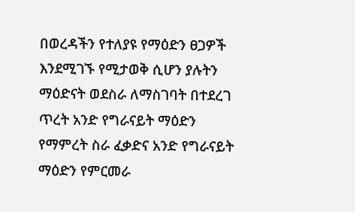በወረዳችን የተለያዩ የማዕድን ፀጋዎች እንደሚገኙ የሚታወቅ ሲሆን ያሉትን ማዕድናት ወደስራ ለማስገባት በተደረገ ጥረት አንድ የግራናይት ማዕድን የማምረት ስራ ፈቃድና አንድ የግራናይት ማዕድን የምርመራ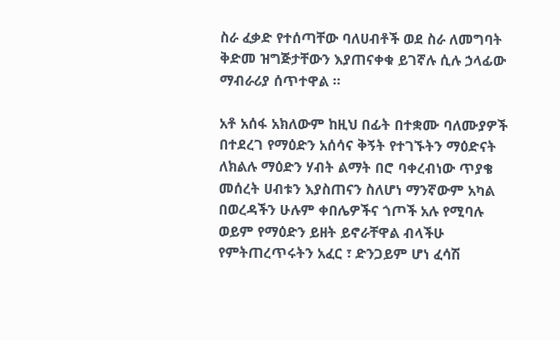ስራ ፈቃድ የተሰጣቸው ባለሀብቶች ወደ ስራ ለመግባት ቅድመ ዝግጅታቸውን እያጠናቀቁ ይገኛሉ ሲሉ ኃላፊው ማብራሪያ ሰጥተዋል ።

አቶ አሰፋ አክለውም ከዚህ በፊት በተቋሙ ባለሙያዎች በተደረገ የማዕድን አሰሳና ቅኝት የተገኙትን ማዕድናት ለክልሉ ማዕድን ሃብት ልማት በሮ ባቀረብነው ጥያቄ መሰረት ሀብቱን እያስጠናን ስለሆነ ማንኛውም አካል በወረዳችን ሁሉም ቀበሌዎችና ጎጦች አሉ የሚባሉ ወይም የማዕድን ይዘት ይኖራቸዋል ብላችሁ የምትጠረጥሩትን አፈር ፣ ድንጋይም ሆነ ፈሳሽ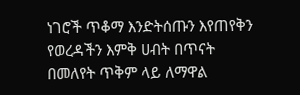ነገሮች ጥቆማ እንድትሰጡን እየጠየቅን የወረዳችን እምቅ ሀብት በጥናት በመለየት ጥቅም ላይ ለማዋል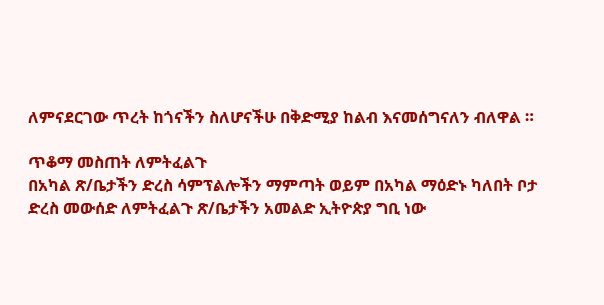ለምናደርገው ጥረት ከጎናችን ስለሆናችሁ በቅድሚያ ከልብ እናመሰግናለን ብለዋል ።

ጥቆማ መስጠት ለምትፈልጉ
በአካል ጽ/ቤታችን ድረስ ሳምፕልሎችን ማምጣት ወይም በአካል ማዕድኑ ካለበት ቦታ ድረስ መውሰድ ለምትፈልጉ ጽ/ቤታችን አመልድ ኢትዮጵያ ግቢ ነው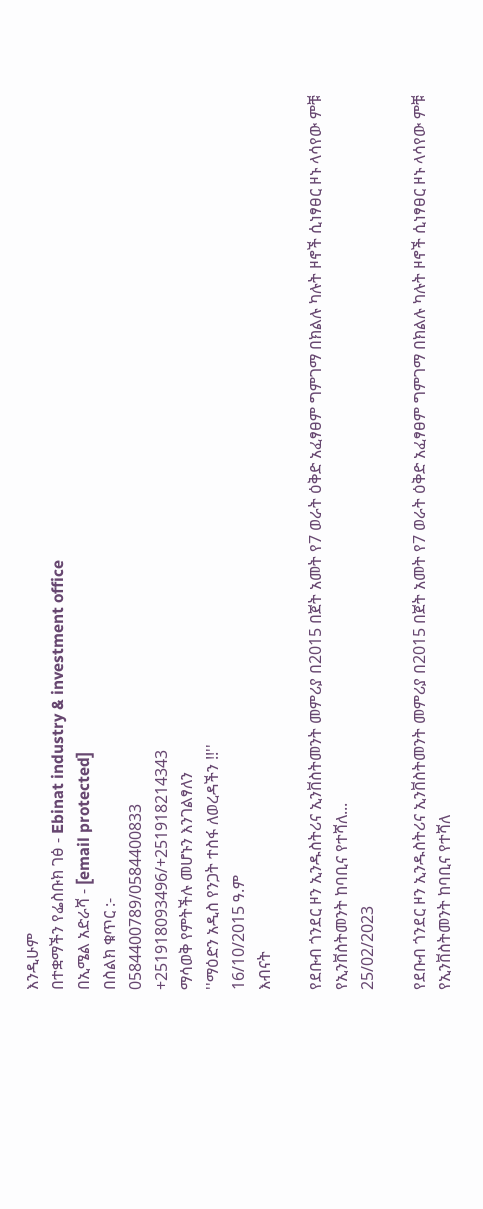እንዲሁም
በተቋማችን የፌስቡክ ገፅ - Ebinat industry & investment office
በኢሜል አድራሻ - [email protected]
በስልክ ቁጥር :-
0584400789/0584400833
+251918093496/+251918214343
ማሳወቅ የምትችሉ መሆኑን እንገልፃለን
''ማዕድን አዲስ የንጋት ተስፋ ለወረዳችን !!''
16/10/2015 ዓ.ም
እብናት

የደቡብ ጎንደር ዞን ኢንዱስትሪና ኢንቨስትመንት መምሪያ በ2015 በጀት አመት የ7 ወራት ዕቅድ አፈፃፀም ግምገማ በክልሉ ካሉት ዞኖች ሲነፃፀር ዞኑ ላሳየው ምቹ የኢንቨስትመንት ከባቢና የተሻለ...
25/02/2023

የደቡብ ጎንደር ዞን ኢንዱስትሪና ኢንቨስትመንት መምሪያ በ2015 በጀት አመት የ7 ወራት ዕቅድ አፈፃፀም ግምገማ በክልሉ ካሉት ዞኖች ሲነፃፀር ዞኑ ላሳየው ምቹ የኢንቨስትመንት ከባቢና የተሻለ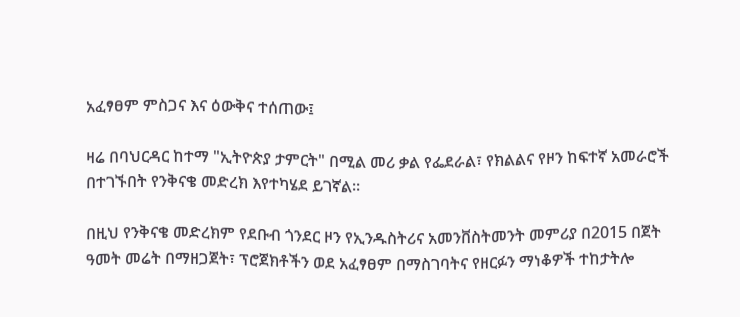አፈፃፀም ምስጋና እና ዕውቅና ተሰጠው፤

ዛሬ በባህርዳር ከተማ "ኢትዮጵያ ታምርት" በሚል መሪ ቃል የፌደራል፣ የክልልና የዞን ከፍተኛ አመራሮች በተገኙበት የንቅናቄ መድረክ እየተካሄደ ይገኛል።

በዚህ የንቅናቄ መድረክም የደቡብ ጎንደር ዞን የኢንዱስትሪና አመንቨስትመንት መምሪያ በ2015 በጀት ዓመት መሬት በማዘጋጀት፣ ፕሮጀክቶችን ወደ አፈፃፀም በማስገባትና የዘርፉን ማነቆዎች ተከታትሎ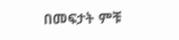በመፍታት ምቹ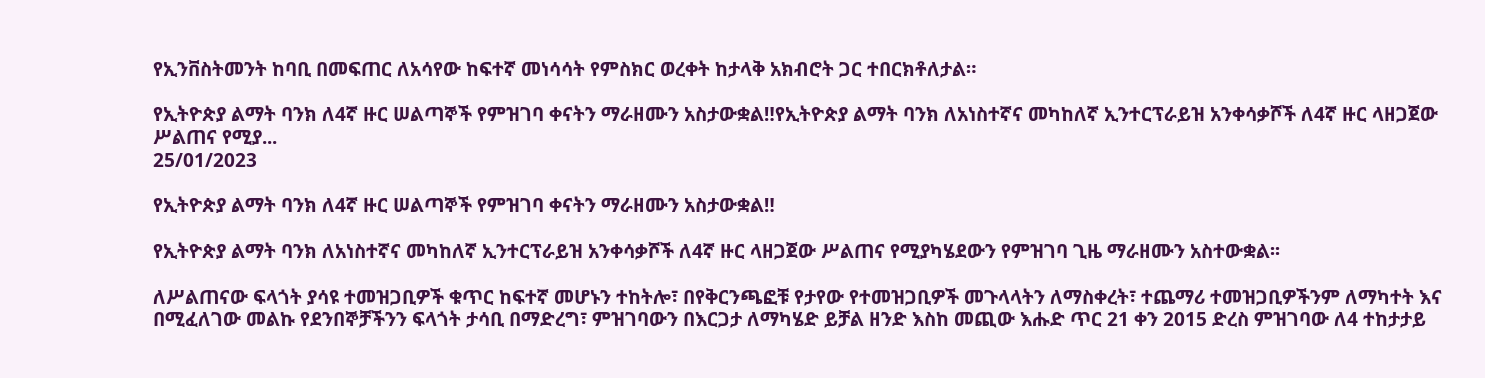የኢንቨስትመንት ከባቢ በመፍጠር ለአሳየው ከፍተኛ መነሳሳት የምስክር ወረቀት ከታላቅ አክብሮት ጋር ተበርክቶለታል።

የኢትዮጵያ ልማት ባንክ ለ4ኛ ዙር ሠልጣኞች የምዝገባ ቀናትን ማራዘሙን አስታውቋል‼የኢትዮጵያ ልማት ባንክ ለአነስተኛና መካከለኛ ኢንተርፕራይዝ አንቀሳቃሾች ለ4ኛ ዙር ላዘጋጀው ሥልጠና የሚያ...
25/01/2023

የኢትዮጵያ ልማት ባንክ ለ4ኛ ዙር ሠልጣኞች የምዝገባ ቀናትን ማራዘሙን አስታውቋል‼

የኢትዮጵያ ልማት ባንክ ለአነስተኛና መካከለኛ ኢንተርፕራይዝ አንቀሳቃሾች ለ4ኛ ዙር ላዘጋጀው ሥልጠና የሚያካሄደውን የምዝገባ ጊዜ ማራዘሙን አስተውቋል፡፡

ለሥልጠናው ፍላጎት ያሳዩ ተመዝጋቢዎች ቁጥር ከፍተኛ መሆኑን ተከትሎ፣ በየቅርንጫፎቹ የታየው የተመዝጋቢዎች መጉላላትን ለማስቀረት፣ ተጨማሪ ተመዝጋቢዎችንም ለማካተት እና በሚፈለገው መልኩ የደንበኞቻችንን ፍላጎት ታሳቢ በማድረግ፣ ምዝገባውን በእርጋታ ለማካሄድ ይቻል ዘንድ እስከ መጪው እሑድ ጥር 21 ቀን 2015 ድረስ ምዝገባው ለ4 ተከታታይ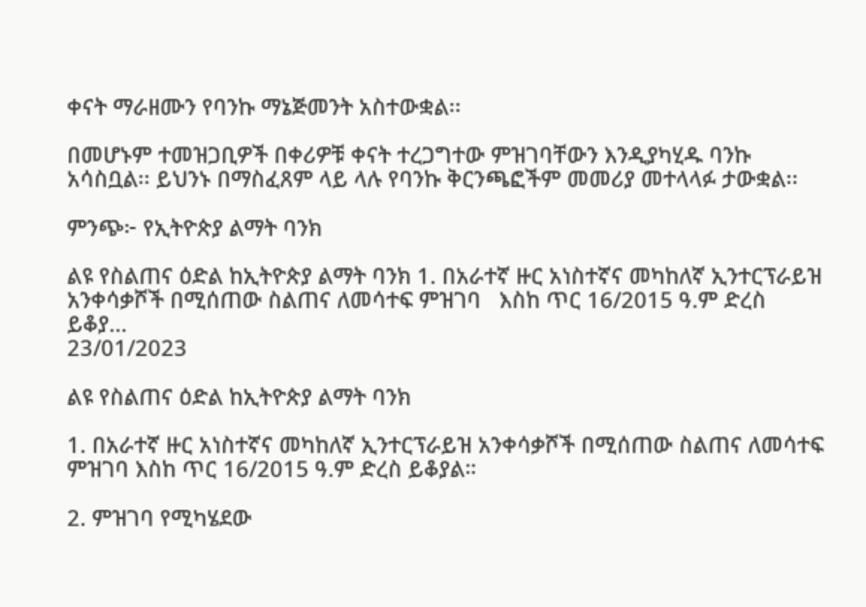ቀናት ማራዘሙን የባንኩ ማኔጅመንት አስተውቋል፡፡

በመሆኑም ተመዝጋቢዎች በቀሪዎቹ ቀናት ተረጋግተው ምዝገባቸውን እንዲያካሂዱ ባንኩ አሳስቧል፡፡ ይህንኑ በማስፈጸም ላይ ላሉ የባንኩ ቅርንጫፎችም መመሪያ መተላላፉ ታውቋል፡፡

ምንጭ፦ የኢትዮጵያ ልማት ባንክ

ልዩ የስልጠና ዕድል ከኢትዮጵያ ልማት ባንክ 1. በአራተኛ ዙር አነስተኛና መካከለኛ ኢንተርፕራይዝ አንቀሳቃሾች በሚሰጠው ስልጠና ለመሳተፍ ምዝገባ   እስከ ጥር 16/2015 ዓ.ም ድረስ ይቆያ...
23/01/2023

ልዩ የስልጠና ዕድል ከኢትዮጵያ ልማት ባንክ

1. በአራተኛ ዙር አነስተኛና መካከለኛ ኢንተርፕራይዝ አንቀሳቃሾች በሚሰጠው ስልጠና ለመሳተፍ ምዝገባ እስከ ጥር 16/2015 ዓ.ም ድረስ ይቆያል።

2. ምዝገባ የሚካሄደው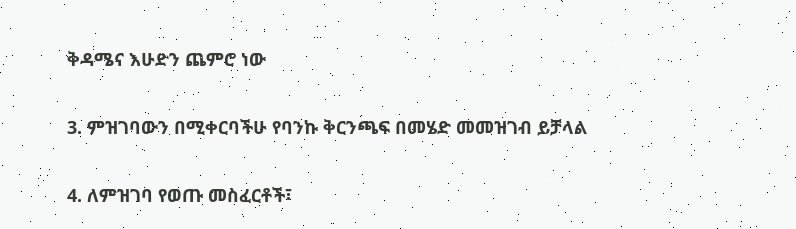ቅዳሜና እሁድን ጨምሮ ነው

3. ምዝገባውን በሚቀርባችሁ የባንኩ ቅርንጫፍ በመሄድ መመዝገብ ይቻላል

4. ለምዝገባ የወጡ መስፈርቶች፣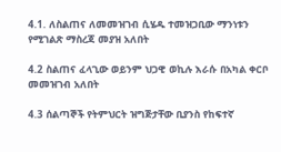4.1. ለስልጠና ለመመዝገብ ሲሄዱ ተመዝጋቢው ማንነቱን የሚገልጽ ማስረጃ መያዝ አለበት

4.2 ስልጠና ፈላጊው ወይንም ህጋዊ ወኪሉ እራሱ በአካል ቀርቦ መመዝገብ አለበት

4.3 ሰልጣኞች የትምህርት ዝግጅታቸው ቢያንስ የከፍተኛ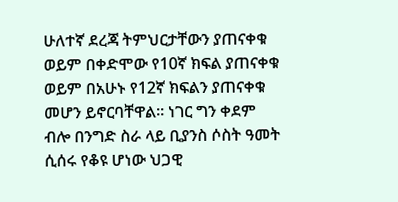ሁለተኛ ደረጃ ትምህርታቸውን ያጠናቀቁ ወይም በቀድሞው የ10ኛ ክፍል ያጠናቀቁ ወይም በአሁኑ የ12ኛ ክፍልን ያጠናቀቁ መሆን ይኖርባቸዋል፡፡ ነገር ግን ቀደም ብሎ በንግድ ስራ ላይ ቢያንስ ሶስት ዓመት ሲሰሩ የቆዩ ሆነው ህጋዊ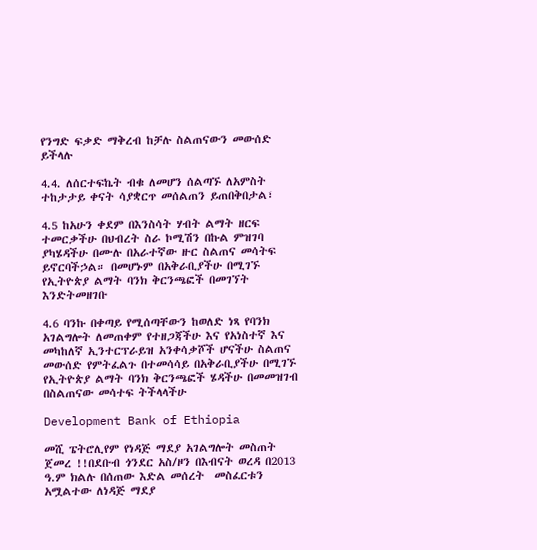የንግድ ፍቃድ ማቅረብ ከቻሉ ስልጠናውን መውሰድ ይችላሉ

4.4. ለሰርተፍኬት ብቁ ለመሆን ሰልጣኙ ለአምስት ተከታታይ ቀናት ሳያቋርጥ መሰልጠን ይጠበቅበታል፣

4.5 ከአሁን ቀደም በእንስሳት ሃብት ልማት ዘርፍ ተመርቃችሁ በህብረት ስራ ኮሚሽን በኩል ምዝገባ ያካሄዳችሁ በሙሉ በአራተኛው ዙር ስልጠና መሳትፍ ይኖርባችኃል። በመሆኑም በአቅራቢያችሁ በሚገኙ የኢትዮጵያ ልማት ባንክ ቅርንጫፎች በመገኘት እንድትመዘገቡ

4.6 ባንኩ በቀጣይ የሚሰጣቸውን ከወለድ ነጻ የባንክ አገልግሎት ለመጠቀም የተዘጋጃችሁ እና የአነስተኛ እና መካከለኛ ኢንተርፕራይዝ አንቀሳቃሾች ሆናችሁ ስልጠና መውሰድ የምትፈልጉ በተመሳሳይ በአቅራቢያችሁ በሚገኙ የኢትዮጵያ ልማት ባንክ ቅርንጫፎች ሄዳችሁ በመመዝገብ በስልጠናው መሳተፍ ትችላላችሁ

Development Bank of Ethiopia

መሺ ፔትሮሊየም የነዳጅ ማደያ አገልግሎት መስጠት ጀመረ !!በደቡብ ጎንደር አስ/ዞን በእብናት ወረዳ በ2013 ዓ.ም ክልሉ በሰጠው እድል መሰረት  መስፈርቱን አሟልተው ለነዳጅ ማደያ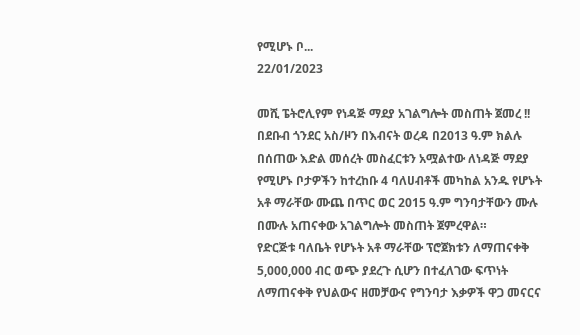የሚሆኑ ቦ...
22/01/2023

መሺ ፔትሮሊየም የነዳጅ ማደያ አገልግሎት መስጠት ጀመረ !!
በደቡብ ጎንደር አስ/ዞን በእብናት ወረዳ በ2013 ዓ.ም ክልሉ በሰጠው እድል መሰረት መስፈርቱን አሟልተው ለነዳጅ ማደያ የሚሆኑ ቦታዎችን ከተረከቡ 4 ባለሀብቶች መካከል አንዱ የሆኑት አቶ ማራቸው ሙጨ በጥር ወር 2015 ዓ.ም ግንባታቸውን ሙሉ በሙሉ አጠናቀው አገልግሎት መስጠት ጀምረዋል።
የድርጅቱ ባለቤት የሆኑት አቶ ማራቸው ፕሮጀክቱን ለማጠናቀቅ 5,000,000 ብር ወጭ ያደረጉ ሲሆን በተፈለገው ፍጥነት ለማጠናቀቅ የህልውና ዘመቻውና የግንባታ እቃዎች ዋጋ መናርና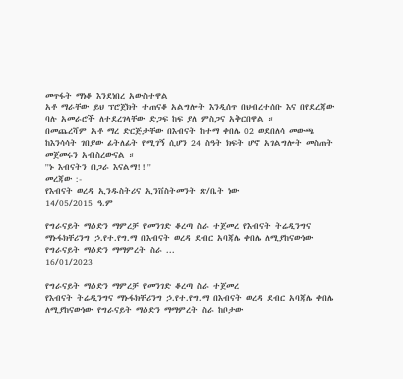መጥፋት ማነቆ እንደነበረ አውስተዋል
አቶ ማራቸው ይህ ፕሮጀክት ተጠናቆ አልግሎት እንዲሰጥ በህብረተሰቡ እና በየደረጃው ባሉ አመራሮች ለተደረገላቸው ድጋፍ ከፍ ያለ ምስጋና አቅርበዋል ።
በመጨረሻም አቶ ማረ ድርጅታቸው በእብናት ከተማ ቀበሌ 02 ወደበለሳ መውጫ ከእንሳሳት ገበያው ፊትለፊት የሚገኝ ሲሆን 24 ስዓት ክፍት ሆኖ አገልግሎት መስጠት መጀመሩን አብስረውናል ።
''ኑ እብናትን በጋራ እናልማ!!''
መረጃው :-
የእብናት ወረዳ ኢንዱስትሪና ኢንቨስትመንት ጽ/ቤት ነው
14/05/2015 ዓ.ም

የግራናይት ማዕድን ማምረቻ የመንገድ ቆረጣ ስራ ተጀመረ የእብናት ትሬዲንግና ማኑፋክቸሪንግ ኃ.የተ.የግ.ማ በእብናት ወረዳ ደብር አባጃሌ ቀበሌ ለሚያከናውነው የግራናይት ማዕድን ማማምረት ስራ ...
16/01/2023

የግራናይት ማዕድን ማምረቻ የመንገድ ቆረጣ ስራ ተጀመረ
የእብናት ትሬዲንግና ማኑፋክቸሪንግ ኃ.የተ.የግ.ማ በእብናት ወረዳ ደብር አባጃሌ ቀበሌ ለሚያከናውነው የግራናይት ማዕድን ማማምረት ስራ ከቦታው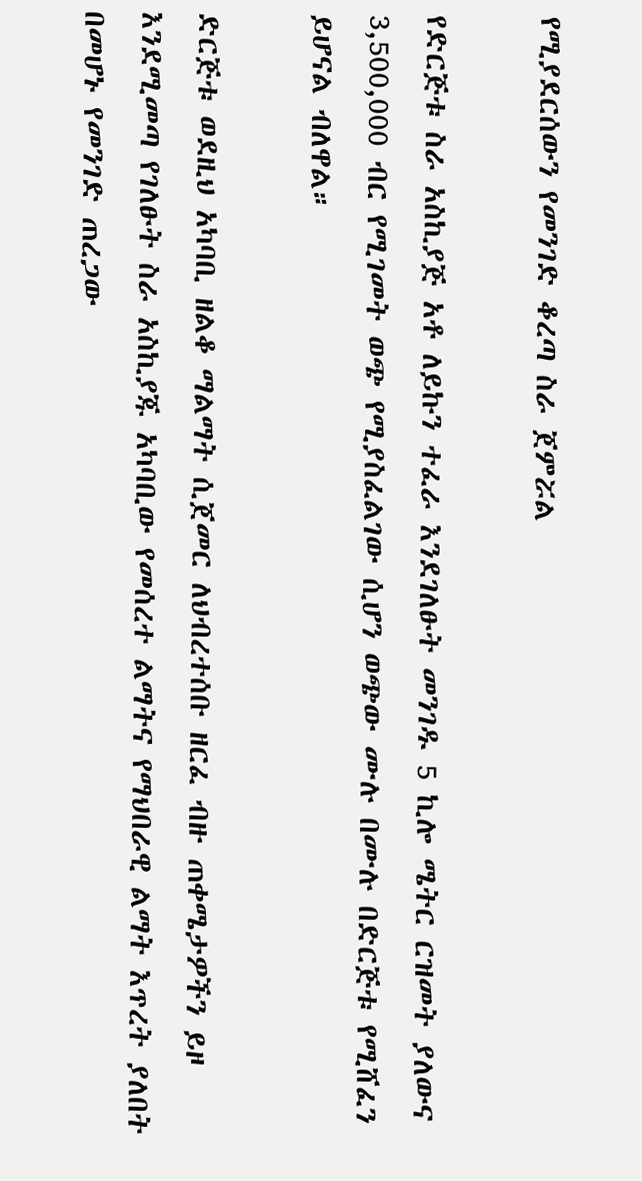የሚያደርሰውን የመንገድ ቆረጣ ስራ ጀምሯል

የድርጅቱ ስራ አስኪያጅ አቶ ለይኩን ተፈራ እንደገለፁት መንገዱ 5 ኪሎ ሜትር ርዝመት ያለውና 3,500,000 ብር የሚገመት ወጭ የሚያስፈልገው ሲሆን ወጭው ሙሉ በሙሉ በድርጅቱ የሚሸፈን ይሆናል ብለዋል።

ድርጅቱ ወደዚህ አካባቢ ዘልቆ ማልማት ሲጀመር ለህብረተሰቡ ዘርፈ ብዙ ጠቀሜታዎችን ይዞ እንደሚመጣ የገለፁት ስራ አስኪያጁ አካባቢው የመሰረተ ልማትና የማህበራዊ ልማት እጥረት ያለበት በመሆኑ የመንገድ ጠረጋው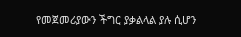የመጀመሪያውን ችግር ያቃልላል ያሉ ሲሆን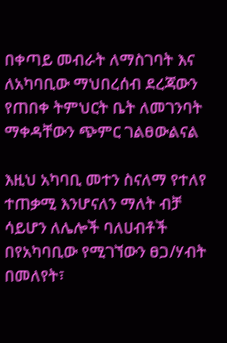በቀጣይ መብራት ለማስገባት እና ለአካባቢው ማህበረሰብ ደረጃውን የጠበቀ ትምህርት ቤት ለመገንባት ማቀዳቸውን ጭምር ገልፀውልናል

እዚህ አካባቢ መተን ስናለማ የተለየ ተጠቃሚ እንሆናለን ማለት ብቻ ሳይሆን ለሌሎች ባለሀብቶች በየአካባቢው የሚገኘውን ፀጋ/ሃብት በመለየት፣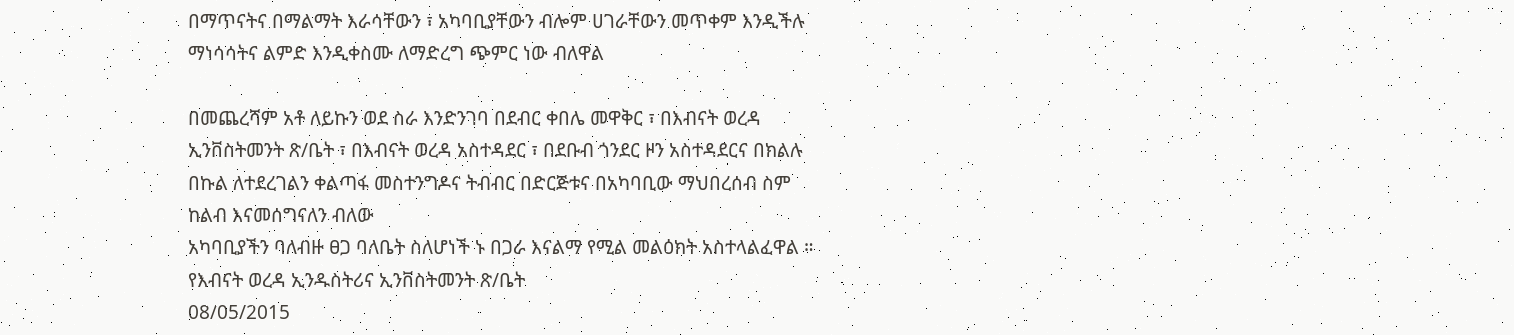በማጥናትና በማልማት እራሳቸውን ፣ አካባቢያቸውን ብሎም ሀገራቸውን መጥቀም እንዲችሉ ማነሳሳትና ልምድ እንዲቀስሙ ለማድረግ ጭምር ነው ብለዋል

በመጨረሻም አቶ ለይኩን ወደ ስራ እንድንገባ በደብር ቀበሌ መዋቅር ፣ በእብናት ወረዳ ኢንቨስትመንት ጽ/ቤት ፣ በእብናት ወረዳ አስተዳደር ፣ በደቡብ ጎንደር ዞን አስተዳደርና በክልሉ በኩል ለተደረገልን ቀልጣፋ መስተንግዶና ትብብር በድርጅቱና በአካባቢው ማህበረሰብ ስም ከልብ እናመሰግናለን ብለው
አካባቢያችን ባለብዙ ፀጋ ባለቤት ስለሆነች ኑ በጋራ እናልማ የሚል መልዕክት አስተላልፈዋል ።
የእብናት ወረዳ ኢንዱስትሪና ኢንቨስትመንት ጽ/ቤት
08/05/2015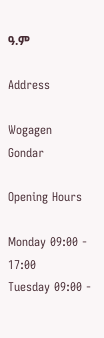ዓ.ም

Address

Wogagen
Gondar

Opening Hours

Monday 09:00 - 17:00
Tuesday 09:00 -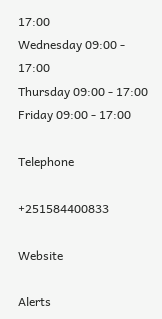17:00
Wednesday 09:00 - 17:00
Thursday 09:00 - 17:00
Friday 09:00 - 17:00

Telephone

+251584400833

Website

Alerts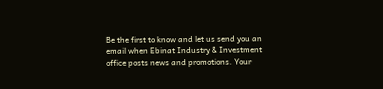Be the first to know and let us send you an email when Ebinat Industry & Investment office posts news and promotions. Your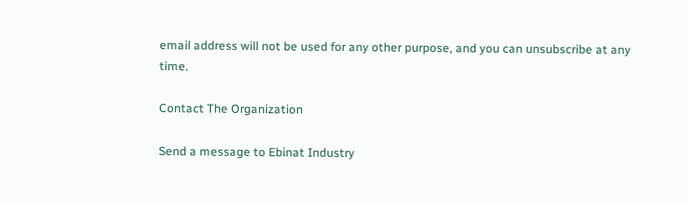email address will not be used for any other purpose, and you can unsubscribe at any time.

Contact The Organization

Send a message to Ebinat Industry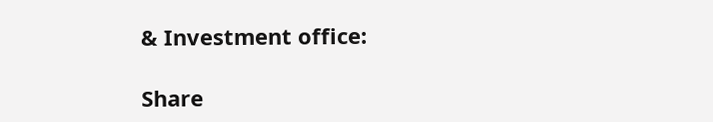& Investment office:

Share